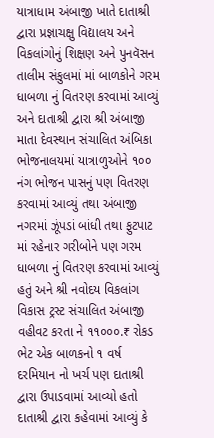યાત્રાધામ અંબાજી ખાતે દાતાશ્રી દ્વારા પ્રજ્ઞાચક્ષુ વિદ્યાલય અને વિકલાંગોનું શિક્ષણ અને પુનવૅસન તાલીમ સંકુલમાં માં બાળકોને ગરમ ધાબળા નું વિતરણ કરવામાં આવ્યું અને દાતાશ્રી દ્વારા શ્રી અંબાજી માતા દેવસ્થાન સંચાલિત અંબિકા ભોજનાલયમાં યાત્રાળુઓને ૧૦૦ નંગ ભોજન પાસનું પણ વિતરણ કરવામાં આવ્યું તથા અંબાજી નગરમાં ઝૂંપડાં બાંધી તથા ફુટપાટ માં રહેનાર ગરીબોને પણ ગરમ ધાબળા નું વિતરણ કરવામાં આવ્યું હતું અને શ્રી નવોદય વિકલાંગ વિકાસ ટ્રસ્ટ સંચાલિત અંબાજી વહીવટ કરતા ને ૧૧૦૦૦.₹ રોકડ ભેટ એક બાળકનો ૧ વર્ષ દરમિયાન નો ખર્ચ પણ દાતાશ્રી દ્વારા ઉપાડવામાં આવ્યો હતો દાતાશ્રી દ્વારા કહેવામાં આવ્યું કે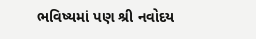ભવિષ્યમાં પણ શ્રી નવોદય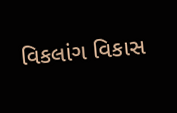વિકલાંગ વિકાસ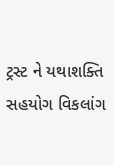ટ્રસ્ટ ને યથાશક્તિ સહયોગ વિકલાંગ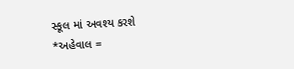સ્કૂલ માં અવશ્ય કરશે
*અહેવાલ =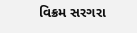વિક્રમ સરગરા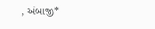, અંબાજી*